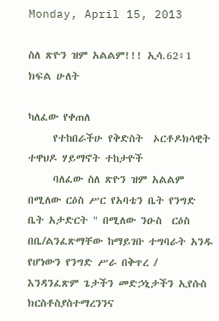Monday, April 15, 2013

ስለ ጽዮን ዝም አልልም!!! ኢሳ.62፥1 ክፍል ሁለት

ካለፈው የቀጠለ
     የተከበራችሁ የቅድስት  ኦርቶዶክሳዊት ተዋህዶ ሃይማኖት ተከታዮች
     ባለፈው ስለ ጽዮን ዝም አልልም በሚለው ርዕስ ሥር የአባቴን ቤት የንግድ ቤት አታድርት " በሚለው ንዑስ  ርዕስ በቤ/ልንፈጽማቸው ከማይገቡ ተግባራት አንዱ የሆነውን የንግድ ሥራ በቅጥረ / እንዳንፈጽም ጌታችን መድኃኒታችን ኢየሱስ ክርስቶስያስተማረንንና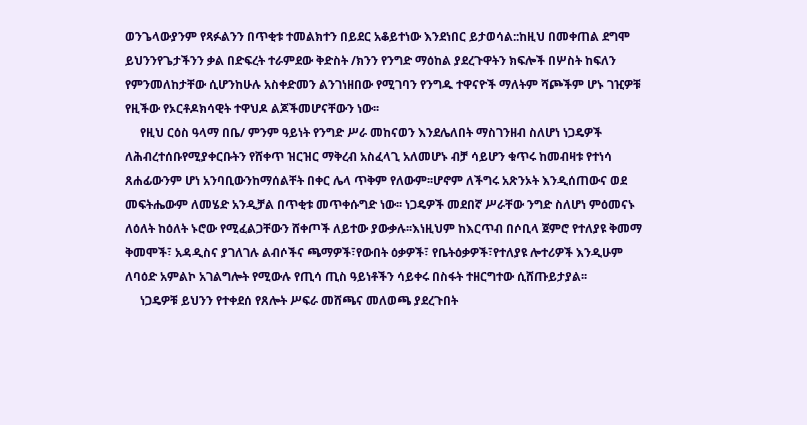ወንጌላውያንም የጻፉልንን በጥቂቱ ተመልክተን በይደር አቆይተነው እንደነበር ይታወሳል::ከዚህ በመቀጠል ደግሞ ይህንንየጌታችንን ቃል በድፍረት ተራምደው ቅድስት /ክንን የንግድ ማዕከል ያደረጉዋትን ክፍሎች በሦስት ከፍለን የምንመለከታቸው ሲሆንከሁሉ አስቀድመን ልንገነዘበው የሚገባን የንግዱ ተዋናዮች ማለትም ሻጮችም ሆኑ ገዢዎቹ የዚችው የኦርቶዶክሳዊት ተዋህዶ ልጆችመሆናቸውን ነው፡፡
     የዚህ ርዕስ ዓላማ በቤ/ ምንም ዓይነት የንግድ ሥራ መከናወን እንደሌለበት ማስገንዘብ ስለሆነ ነጋዴዎች ለሕብረተሰቡየሚያቀርቡትን የሸቀጥ ዝርዝር ማቅረብ አስፈላጊ አለመሆኑ ብቻ ሳይሆን ቁጥሩ ከመብዛቱ የተነሳ ጸሐፊውንም ሆነ አንባቢውንከማሰልቸት በቀር ሌላ ጥቅም የለውም፡፡ሆኖም ለችግሩ አጽንኦት እንዲሰጠውና ወደ መፍትሔውም ለመሄድ አንዲቻል በጥቂቱ መጥቀሱግድ ነው፡፡ ነጋዴዎች መደበኛ ሥራቸው ንግድ ስለሆነ ምዕመናኑ ለዕለት ከዕለት ኑሮው የሚፈልጋቸውን ሸቀጦች ለይተው ያውቃሉ፡፡እነዚህም ከእርጥብ በሶቢላ ጀምሮ የተለያዩ ቅመማ ቅመሞች፣ አዳዲስና ያገለገሉ ልብሶችና ጫማዎች፣የውበት ዕቃዎች፣ የቤትዕቃዎች፣የተለያዩ ሎተሪዎች እንዲሁም ለባዕድ አምልኮ አገልግሎት የሚውሉ የጢሳ ጢስ ዓይነቶችን ሳይቀሩ በስፋት ተዘርግተው ሲሸጡይታያል፡፡
     ነጋዴዎቹ ይህንን የተቀደሰ የጸሎት ሥፍራ መሸጫና መለወጫ ያደረጉበት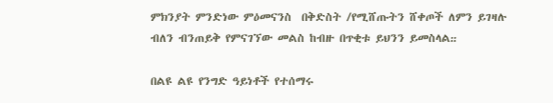ምክንያት ምንድነው ምዕመናንስ  በቅድስት /የሚሸጡትን ሸቀጦች ለምን ይገዛሉ ብለን ብንጠይቅ የምናገኘው መልስ ከብዙ በጥቂቱ ይህንን ይመስላል᎓᎓

በልዩ ልዩ የንግድ ዓይነቶች የተሰማሩ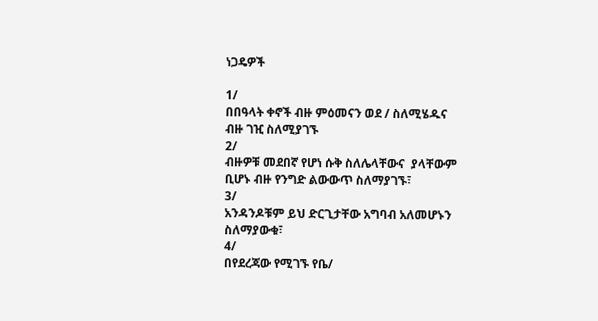ነጋዴዎች

1/
በበዓላት ቀኖች ብዙ ምዕመናን ወደ / ስለሚሄዱና ብዙ ገዢ ስለሚያገኙ
2/
ብዙዎቹ መደበኛ የሆነ ሱቅ ስለሌላቸውና  ያላቸውም ቢሆኑ ብዙ የንግድ ልውውጥ ስለማያገኙ፣
3/
አንዳንዶቹም ይህ ድርጊታቸው አግባብ አለመሆኑን  ስለማያውቁ፣
4/
በየደረጃው የሚገኙ የቤ/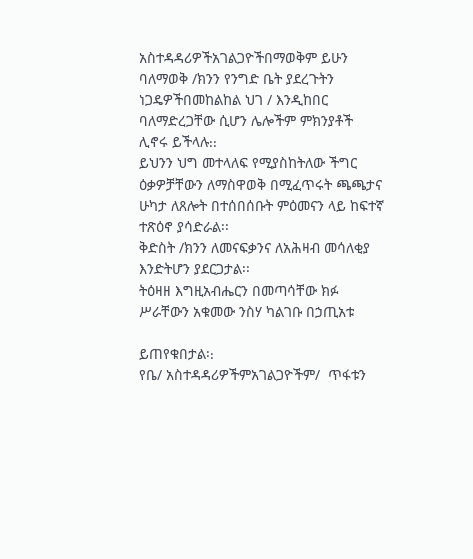አስተዳዳሪዎችአገልጋዮችበማወቅም ይሁን ባለማወቅ /ክንን የንግድ ቤት ያደረጉትን ነጋዴዎችበመከልከል ህገ / እንዲከበር ባለማድረጋቸው ሲሆን ሌሎችም ምክንያቶች ሊኖሩ ይችላሉ᎓᎓
ይህንን ህግ መተላለፍ የሚያስከትለው ችግር
ዕቃዎቻቸውን ለማስዋወቅ በሚፈጥሩት ጫጫታና ሁካታ ለጸሎት በተሰበሰቡት ምዕመናን ላይ ከፍተኛ    ተጽዕኖ ያሳድራል፡፡
ቅድስት /ክንን ለመናፍቃንና ለአሕዛብ መሳለቂያ እንድትሆን ያደርጋታል፡፡
ትዕዛዘ እግዚአብሔርን በመጣሳቸው ክፉ ሥራቸውን አቁመው ንስሃ ካልገቡ በኃጢአቱ

ይጠየቁበታል፡᎓
የቤ/ አስተዳዳሪዎችምአገልጋዮችም/  ጥፋቱን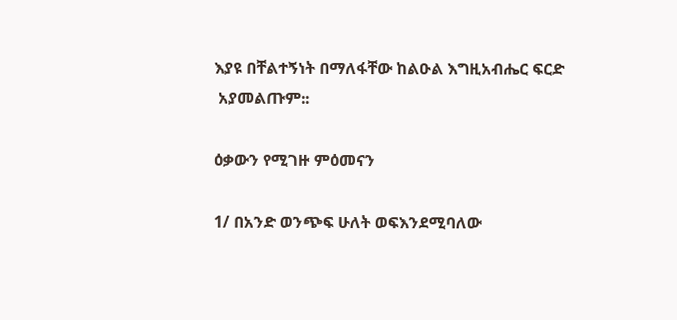እያዩ በቸልተኝነት በማለፋቸው ከልዑል እግዚአብሔር ፍርድ
 አያመልጡም᎓᎓

ዕቃውን የሚገዙ ምዕመናን

1/ በአንድ ወንጭፍ ሁለት ወፍእንደሚባለው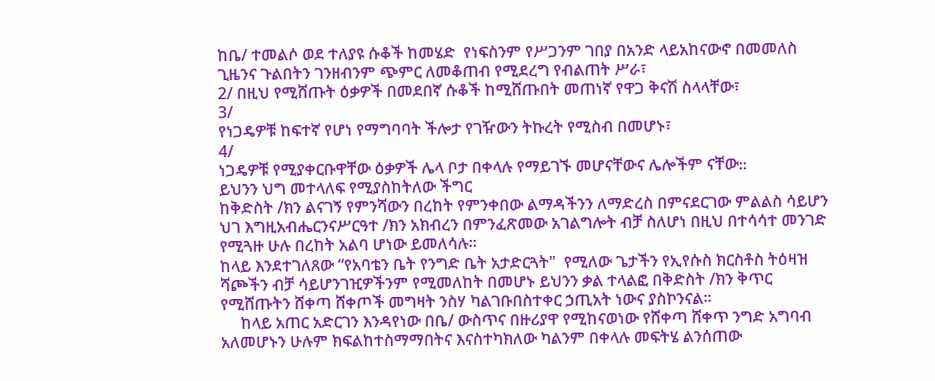ከቤ/ ተመልሶ ወደ ተለያዩ ሱቆች ከመሄድ  የነፍስንም የሥጋንም ገበያ በአንድ ላይአከናውኖ በመመለስ ጊዜንና ጉልበትን ገንዘብንም ጭምር ለመቆጠብ የሚደረግ የብልጠት ሥራ፣
2/ በዚህ የሚሸጡት ዕቃዎች በመደበኛ ሱቆች ከሚሸጡበት መጠነኛ የዋጋ ቅናሽ ስላላቸው፣
3/
የነጋዴዎቹ ከፍተኛ የሆነ የማግባባት ችሎታ የገዥውን ትኩረት የሚስብ በመሆኑ፣
4/
ነጋዴዎቹ የሚያቀርቡዋቸው ዕቃዎች ሌላ ቦታ በቀላሉ የማይገኙ መሆናቸውና ሌሎችም ናቸው᎓᎓
ይህንን ህግ መተላለፍ የሚያስከትለው ችግር
ከቅድስት /ክን ልናገኝ የምንሻውን በረከት የምንቀበው ልማዳችንን ለማድረስ በምናደርገው ምልልስ ሳይሆን ህገ እግዚአብሔርንናሥርዓተ /ክን አክብረን በምንፈጽመው አገልግሎት ብቻ ስለሆነ በዚህ በተሳሳተ መንገድ የሚጓዙ ሁሉ በረከት አልባ ሆነው ይመለሳሉ፡፡
ከላይ እንደተገለጸው “የአባቴን ቤት የንግድ ቤት አታድርጓት"  የሚለው ጌታችን የኢየሱስ ክርስቶስ ትዕዛዝ ሻጮችን ብቻ ሳይሆንገዢዎችንም የሚመለከት በመሆኑ ይህንን ቃል ተላልፎ በቅድስት /ክን ቅጥር የሚሸጡትን ሸቀጣ ሸቀጦች መግዛት ንስሃ ካልገቡበስተቀር ኃጢአት ነውና ያስኮንናል፡፡
     ከላይ አጠር አድርገን እንዳየነው በቤ/ ውስጥና በዙሪያዋ የሚከናወነው የሸቀጣ ሸቀጥ ንግድ አግባብ አለመሆኑን ሁሉም ክፍልከተስማማበትና እናስተካክለው ካልንም በቀላሉ መፍትሄ ልንሰጠው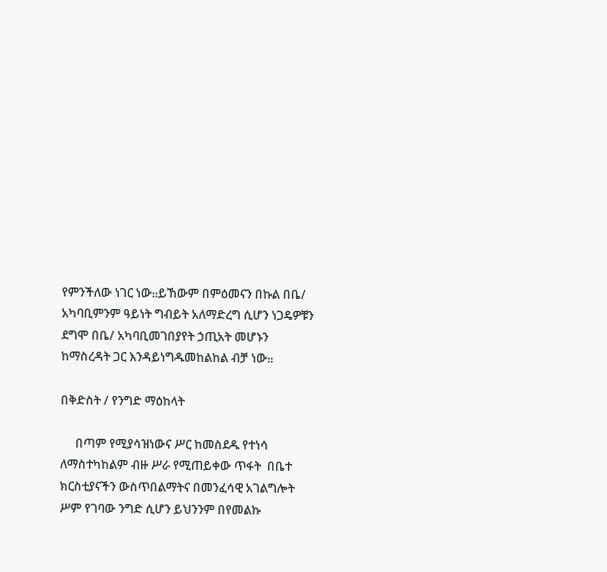የምንችለው ነገር ነው᎓᎓ይኸውም በምዕመናን በኩል በቤ/ አካባቢምንም ዓይነት ግብይት አለማድረግ ሲሆን ነጋዴዎቹን ደግሞ በቤ/ አካባቢመገበያየት ኃጢአት መሆኑን ከማስረዳት ጋር እንዳይነግዱመከልከል ብቻ ነው᎓᎓

በቅድስት / የንግድ ማዕከላት

     በጣም የሚያሳዝነውና ሥር ከመስደዱ የተነሳ ለማስተካከልም ብዙ ሥራ የሚጠይቀው ጥፋት  በቤተ ክርስቲያናችን ውስጥበልማትና በመንፈሳዊ አገልግሎት ሥም የገባው ንግድ ሲሆን ይህንንም በየመልኩ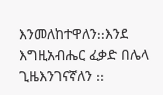እንመለከተዋለን᎓᎓እንደ እግዚአብሔር ፈቃድ በሌላ ጊዜእንገናኛለን ᎓᎓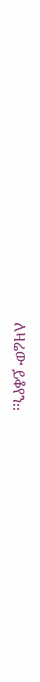ለዛሬው ይቆየን᎓᎓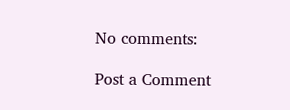No comments:

Post a Comment